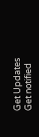Get Updates
Get notified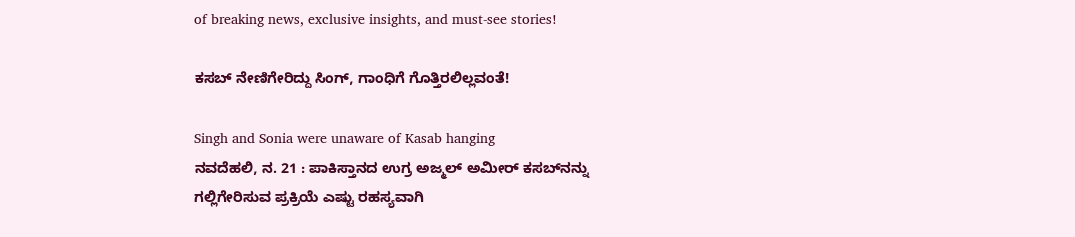of breaking news, exclusive insights, and must-see stories!

ಕಸಬ್ ನೇಣಿಗೇರಿದ್ದು ಸಿಂಗ್, ಗಾಂಧಿಗೆ ಗೊತ್ತಿರಲಿಲ್ಲವಂತೆ!

Singh and Sonia were unaware of Kasab hanging
ನವದೆಹಲಿ, ನ. 21 : ಪಾಕಿಸ್ತಾನದ ಉಗ್ರ ಅಜ್ಮಲ್ ಅಮೀರ್ ಕಸಬ್‌ನನ್ನು ಗಲ್ಲಿಗೇರಿಸುವ ಪ್ರಕ್ರಿಯೆ ಎಷ್ಟು ರಹಸ್ಯವಾಗಿ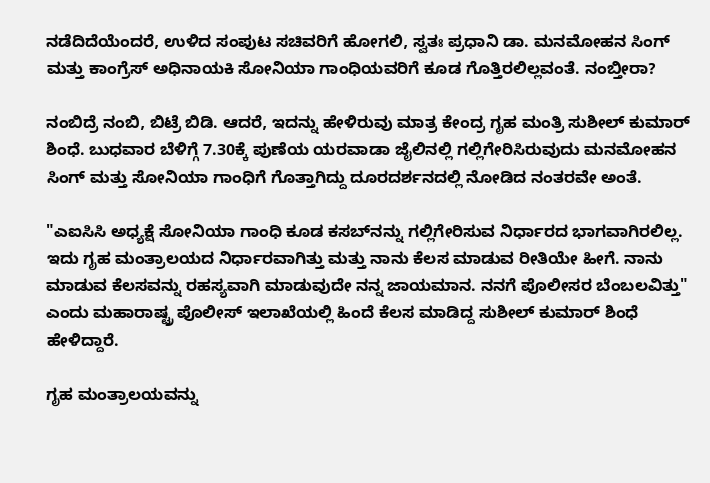ನಡೆದಿದೆಯೆಂದರೆ, ಉಳಿದ ಸಂಪುಟ ಸಚಿವರಿಗೆ ಹೋಗಲಿ, ಸ್ವತಃ ಪ್ರಧಾನಿ ಡಾ. ಮನಮೋಹನ ಸಿಂಗ್ ಮತ್ತು ಕಾಂಗ್ರೆಸ್ ಅಧಿನಾಯಕಿ ಸೋನಿಯಾ ಗಾಂಧಿಯವರಿಗೆ ಕೂಡ ಗೊತ್ತಿರಲಿಲ್ಲವಂತೆ. ನಂಬ್ತೀರಾ?

ನಂಬಿದ್ರೆ ನಂಬಿ, ಬಿಟ್ರೆ ಬಿಡಿ. ಆದರೆ, ಇದನ್ನು ಹೇಳಿರುವು ಮಾತ್ರ ಕೇಂದ್ರ ಗೃಹ ಮಂತ್ರಿ ಸುಶೀಲ್ ಕುಮಾರ್ ಶಿಂಧೆ. ಬುಧವಾರ ಬೆಳಿಗ್ಗೆ 7.30ಕ್ಕೆ ಪುಣೆಯ ಯರವಾಡಾ ಜೈಲಿನಲ್ಲಿ ಗಲ್ಲಿಗೇರಿಸಿರುವುದು ಮನಮೋಹನ ಸಿಂಗ್ ಮತ್ತು ಸೋನಿಯಾ ಗಾಂಧಿಗೆ ಗೊತ್ತಾಗಿದ್ದು ದೂರದರ್ಶನದಲ್ಲಿ ನೋಡಿದ ನಂತರವೇ ಅಂತೆ.

"ಎಐಸಿಸಿ ಅಧ್ಯಕ್ಷೆ ಸೋನಿಯಾ ಗಾಂಧಿ ಕೂಡ ಕಸಬ್‌ನನ್ನು ಗಲ್ಲಿಗೇರಿಸುವ ನಿರ್ಧಾರದ ಭಾಗವಾಗಿರಲಿಲ್ಲ. ಇದು ಗೃಹ ಮಂತ್ರಾಲಯದ ನಿರ್ಧಾರವಾಗಿತ್ತು ಮತ್ತು ನಾನು ಕೆಲಸ ಮಾಡುವ ರೀತಿಯೇ ಹೀಗೆ. ನಾನು ಮಾಡುವ ಕೆಲಸವನ್ನು ರಹಸ್ಯವಾಗಿ ಮಾಡುವುದೇ ನನ್ನ ಜಾಯಮಾನ. ನನಗೆ ಪೊಲೀಸರ ಬೆಂಬಲವಿತ್ತು" ಎಂದು ಮಹಾರಾಷ್ಟ್ರ ಪೊಲೀಸ್ ಇಲಾಖೆಯಲ್ಲಿ ಹಿಂದೆ ಕೆಲಸ ಮಾಡಿದ್ದ ಸುಶೀಲ್ ಕುಮಾರ್ ಶಿಂಧೆ ಹೇಳಿದ್ದಾರೆ.

ಗೃಹ ಮಂತ್ರಾಲಯವನ್ನು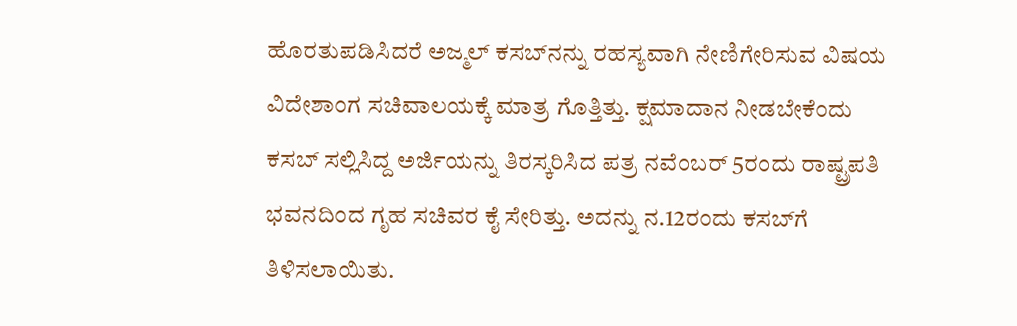ಹೊರತುಪಡಿಸಿದರೆ ಅಜ್ಮಲ್ ಕಸಬ್‌ನನ್ನು ರಹಸ್ಯವಾಗಿ ನೇಣಿಗೇರಿಸುವ ವಿಷಯ ವಿದೇಶಾಂಗ ಸಚಿವಾಲಯಕ್ಕೆ ಮಾತ್ರ ಗೊತ್ತಿತ್ತು. ಕ್ಷಮಾದಾನ ನೀಡಬೇಕೆಂದು ಕಸಬ್ ಸಲ್ಲಿಸಿದ್ದ ಅರ್ಜಿಯನ್ನು ತಿರಸ್ಕರಿಸಿದ ಪತ್ರ ನವೆಂಬರ್ 5ರಂದು ರಾಷ್ಟ್ರಪತಿ ಭವನದಿಂದ ಗೃಹ ಸಚಿವರ ಕೈ ಸೇರಿತ್ತು. ಅದನ್ನು ನ.12ರಂದು ಕಸಬ್‌ಗೆ ತಿಳಿಸಲಾಯಿತು.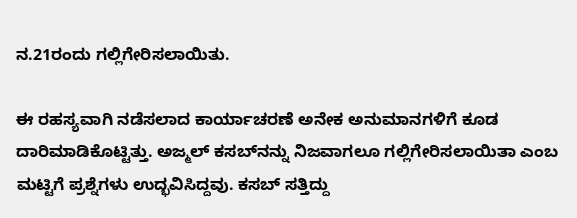ನ.21ರಂದು ಗಲ್ಲಿಗೇರಿಸಲಾಯಿತು.

ಈ ರಹಸ್ಯವಾಗಿ ನಡೆಸಲಾದ ಕಾರ್ಯಾಚರಣೆ ಅನೇಕ ಅನುಮಾನಗಳಿಗೆ ಕೂಡ ದಾರಿಮಾಡಿಕೊಟ್ಟಿತ್ತು. ಅಜ್ಮಲ್ ಕಸಬ್‌ನನ್ನು ನಿಜವಾಗಲೂ ಗಲ್ಲಿಗೇರಿಸಲಾಯಿತಾ ಎಂಬ ಮಟ್ಟಿಗೆ ಪ್ರಶ್ನೆಗಳು ಉದ್ಭವಿಸಿದ್ದವು. ಕಸಬ್ ಸತ್ತಿದ್ದು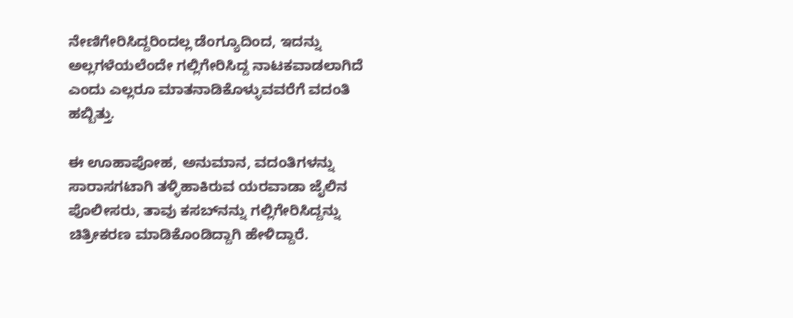ನೇಣಿಗೇರಿಸಿದ್ದರಿಂದಲ್ಲ ಡೆಂಗ್ಯೂದಿಂದ, ಇದನ್ನು ಅಲ್ಲಗಳೆಯಲೆಂದೇ ಗಲ್ಲಿಗೇರಿಸಿದ್ದ ನಾಟಕವಾಡಲಾಗಿದೆ ಎಂದು ಎಲ್ಲರೂ ಮಾತನಾಡಿಕೊಳ್ಳುವವರೆಗೆ ವದಂತಿ ಹಬ್ಬಿತ್ತು.

ಈ ಊಹಾಪೋಹ, ಅನುಮಾನ, ವದಂತಿಗಳನ್ನು ಸಾರಾಸಗಟಾಗಿ ತಳ್ಳಿಹಾಕಿರುವ ಯರವಾಡಾ ಜೈಲಿನ ಪೊಲೀಸರು, ತಾವು ಕಸಬ್‌ನನ್ನು ಗಲ್ಲಿಗೇರಿಸಿದ್ದನ್ನು ಚಿತ್ರೀಕರಣ ಮಾಡಿಕೊಂಡಿದ್ದಾಗಿ ಹೇಳಿದ್ದಾರೆ.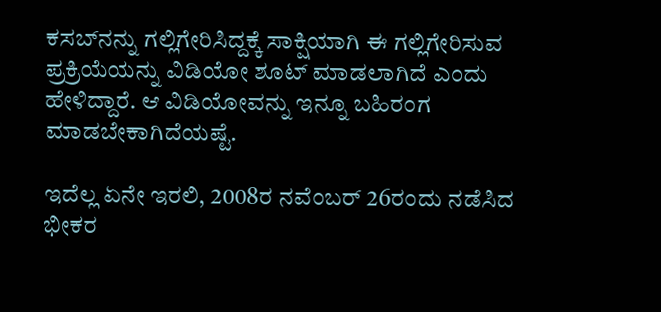ಕಸಬ್‌ನನ್ನು ಗಲ್ಲಿಗೇರಿಸಿದ್ದಕ್ಕೆ ಸಾಕ್ಷಿಯಾಗಿ ಈ ಗಲ್ಲಿಗೇರಿಸುವ ಪ್ರಕ್ರಿಯೆಯನ್ನು ವಿಡಿಯೋ ಶೂಟ್ ಮಾಡಲಾಗಿದೆ ಎಂದು ಹೇಳಿದ್ದಾರೆ. ಆ ವಿಡಿಯೋವನ್ನು ಇನ್ನೂ ಬಹಿರಂಗ ಮಾಡಬೇಕಾಗಿದೆಯಷ್ಟೆ.

ಇದೆಲ್ಲ ಏನೇ ಇರಲಿ, 2008ರ ನವೆಂಬರ್ 26ರಂದು ನಡೆಸಿದ ಭೀಕರ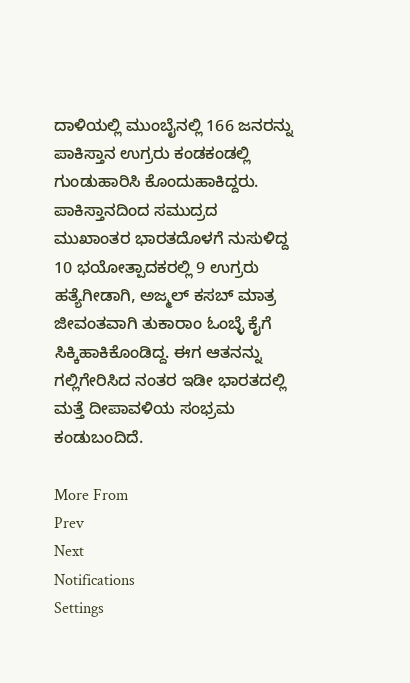ದಾಳಿಯಲ್ಲಿ ಮುಂಬೈನಲ್ಲಿ 166 ಜನರನ್ನು ಪಾಕಿಸ್ತಾನ ಉಗ್ರರು ಕಂಡಕಂಡಲ್ಲಿ ಗುಂಡುಹಾರಿಸಿ ಕೊಂದುಹಾಕಿದ್ದರು. ಪಾಕಿಸ್ತಾನದಿಂದ ಸಮುದ್ರದ ಮುಖಾಂತರ ಭಾರತದೊಳಗೆ ನುಸುಳಿದ್ದ 10 ಭಯೋತ್ಪಾದಕರಲ್ಲಿ 9 ಉಗ್ರರು ಹತ್ಯೆಗೀಡಾಗಿ, ಅಜ್ಮಲ್ ಕಸಬ್ ಮಾತ್ರ ಜೀವಂತವಾಗಿ ತುಕಾರಾಂ ಓಂಬ್ಳೆ ಕೈಗೆ ಸಿಕ್ಕಿಹಾಕಿಕೊಂಡಿದ್ದ. ಈಗ ಆತನನ್ನು ಗಲ್ಲಿಗೇರಿಸಿದ ನಂತರ ಇಡೀ ಭಾರತದಲ್ಲಿ ಮತ್ತೆ ದೀಪಾವಳಿಯ ಸಂಭ್ರಮ ಕಂಡುಬಂದಿದೆ.

More From
Prev
Next
Notifications
Settings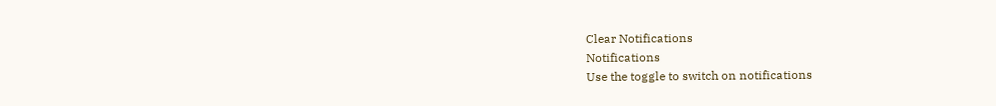Clear Notifications
Notifications
Use the toggle to switch on notifications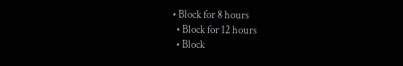• Block for 8 hours
  • Block for 12 hours
  • Block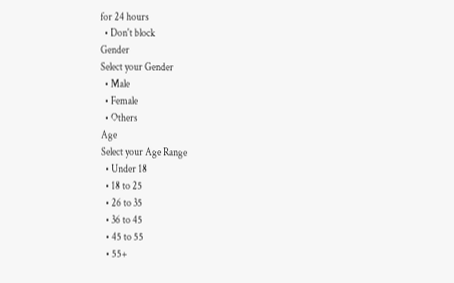for 24 hours
  • Don't block
Gender
Select your Gender
  • Male
  • Female
  • Others
Age
Select your Age Range
  • Under 18
  • 18 to 25
  • 26 to 35
  • 36 to 45
  • 45 to 55
  • 55+